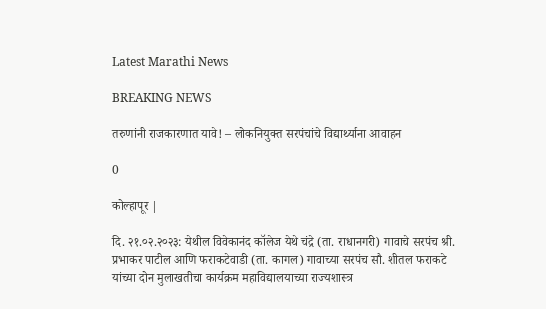Latest Marathi News

BREAKING NEWS

तरुणांनी राजकारणात यावे! – लोकनियुक्त सरपंचांचे विद्यार्थ्याना आवाहन

0

कोल्हापूर |

दि. २१.०२.२०२३: येथील विवेकानंद कॉलेज येथे चंद्रे (ता. राधानगरी) गावाचे सरपंच श्री. प्रभाकर पाटील आणि फराकटेवाडी (ता. कागल) गावाच्या सरपंच सौ. शीतल फराकटे यांच्या दोन मुलाखतीचा कार्यक्रम महाविद्यालयाच्या राज्यशास्त्र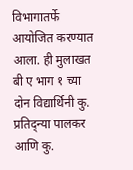विभागातर्फे आयोजित करण्यात आला. ही मुलाखत बी ए भाग १ च्या दोन विद्यार्थिनी कु. प्रतिद्न्या पालकर आणि कु.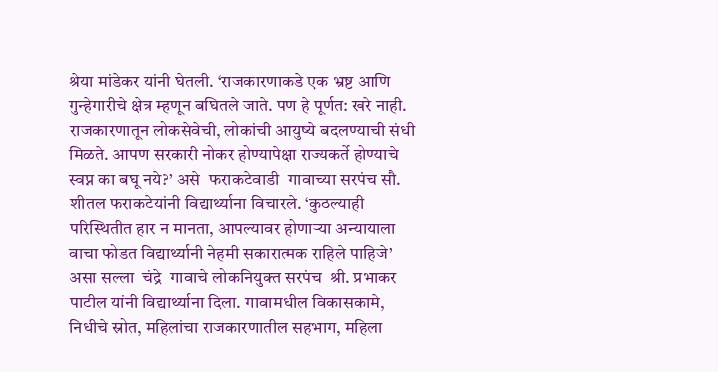श्रेया मांडेकर यांनी घेतली. ‘राजकारणाकडे एक भ्रष्ट आणि गुन्हेगारीचे क्षेत्र म्हणून बघितले जाते. पण हे पूर्णत: खरे नाही. राजकारणातून लोकसेवेची, लोकांची आयुष्ये बदलण्याची संधी मिळते. आपण सरकारी नोकर होण्यापेक्षा राज्यकर्ते होण्याचे स्वप्न का बघू नये?’ असे  फराकटेवाडी  गावाच्या सरपंच सौ. शीतल फराकटेयांनी विद्यार्थ्याना विचारले. ‘कुठल्याही परिस्थितीत हार न मानता, आपल्यावर होणाऱ्या अन्यायाला वाचा फोडत विद्यार्थ्यानी नेहमी सकारात्मक राहिले पाहिजे’ असा सल्ला  चंद्रे  गावाचे लोकनियुक्त सरपंच  श्री. प्रभाकर पाटील यांनी विद्यार्थ्याना दिला. गावामधील विकासकामे, निधीचे स्रोत, महिलांचा राजकारणातील सहभाग, महिला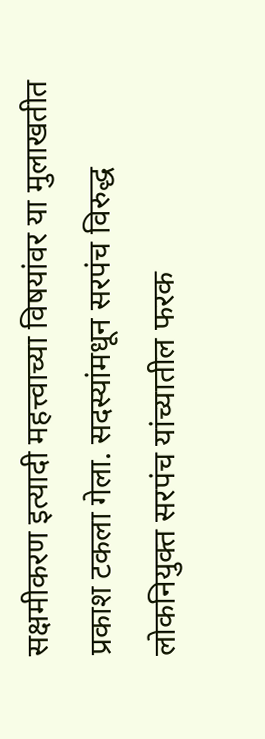सक्षमीकरण इत्यादी महत्त्वाच्या विषयांवर या मुलाखतीत प्रकाश टकला गेला. सदस्यांमधून सरपंच विरुद्ध लोकनियुक्त सरपंच यांच्यातील फरक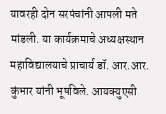यावरही दोन सरपंचांनी आपली मते मांडली. या कार्यक्रमाचे अध्यक्षस्थान महाविद्यालयाचे प्राचार्य डॉ. आर.आर. कुंभार यांनी भूषविले. आयक्युएसी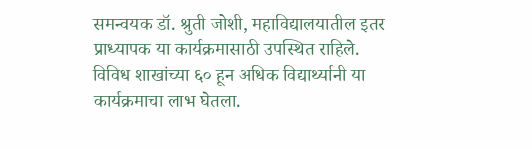समन्वयक डॉ. श्रुती जोशी, महाविद्यालयातील इतर प्राध्यापक या कार्यक्रमासाठी उपस्थित राहिले. विविध शाखांच्या ६० हून अधिक विद्यार्थ्यानी या कार्यक्रमाचा लाभ घेतला.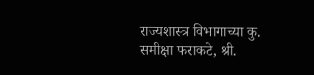राज्यशास्त्र विभागाच्या कु. समीक्षा फराकटे, श्री.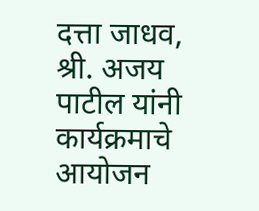दत्ता जाधव, श्री. अजय पाटील यांनी कार्यक्रमाचे आयोजन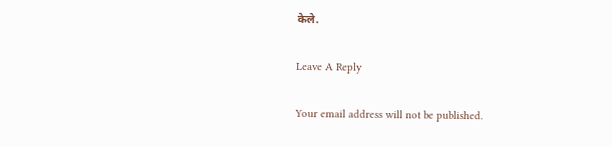केले.

Leave A Reply

Your email address will not be published.